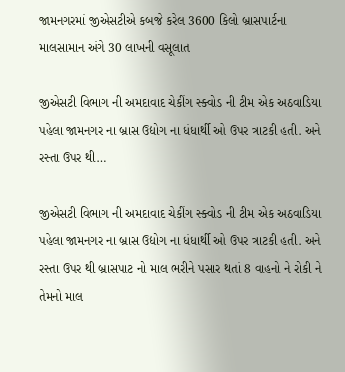જામનગરમાં જીએસટીએ કબજે કરેલ 3600 કિલો બ્રાસપાર્ટના માલસામાન અંગે 30 લાખની વસૂલાત

જીએસટી વિભાગ ની અમદાવાદ ચેકીંગ સ્ક્વોડ ની ટીમ એક અઠવાડિયા પહેલા જામનગર ના બ્રાસ ઉદ્યોગ ના ધંધાર્થી ઓ ઉપર ત્રાટકી હતી. અને રસ્તા ઉપર થી…

જીએસટી વિભાગ ની અમદાવાદ ચેકીંગ સ્ક્વોડ ની ટીમ એક અઠવાડિયા પહેલા જામનગર ના બ્રાસ ઉદ્યોગ ના ધંધાર્થી ઓ ઉપર ત્રાટકી હતી. અને રસ્તા ઉપર થી બ્રાસપાટ નો માલ ભરીને પસાર થતાં 8 વાહનો ને રોકી ને તેમનો માલ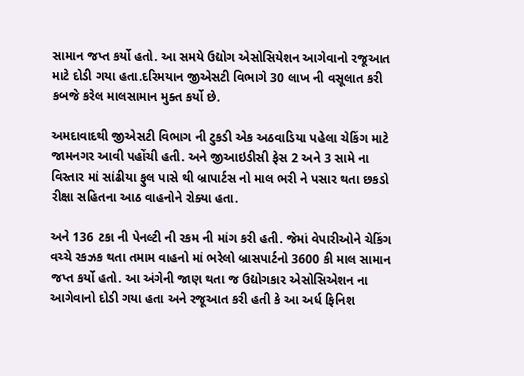સામાન જપ્ત કર્યો હતો. આ સમયે ઉદ્યોગ એસોસિયેશન આગેવાનો રજૂઆત માટે દોડી ગયા હતા.દરિમયાન જીએસટી વિભાગે 30 લાખ ની વસૂલાત કરી કબજે કરેલ માલસામાન મુક્ત કર્યો છે.

અમદાવાદથી જીએસટી વિભાગ ની ટુકડી એક અઠવાડિયા પહેલા ચેકિંગ માટે જામનગર આવી પહોંચી હતી. અને જીઆઇડીસી ફેસ 2 અને 3 સામે ના વિસ્તાર માં સાંઢીયા ફુલ પાસે થી બ્રાપાર્ટસ નો માલ ભરી ને પસાર થતા છકડો રીક્ષા સહિતના આઠ વાહનોને રોક્યા હતા.

અને 136 ટકા ની પેનલ્ટી ની રકમ ની માંગ કરી હતી. જેમાં વેપારીઓને ચેકિંગ વચ્ચે રકઝક થતા તમામ વાહનો માં ભરેલો બ્રાસપાર્ટનો 3600 કી માલ સામાન જપ્ત કર્યો હતો. આ અંગેની જાણ થતા જ ઉદ્યોગકાર એસોસિએશન ના આગેવાનો દોડી ગયા હતા અને રજૂઆત કરી હતી કે આ અર્ધ ફિનિશ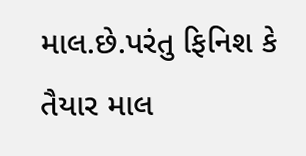માલ.છે.પરંતુ ફિનિશ કે તૈયાર માલ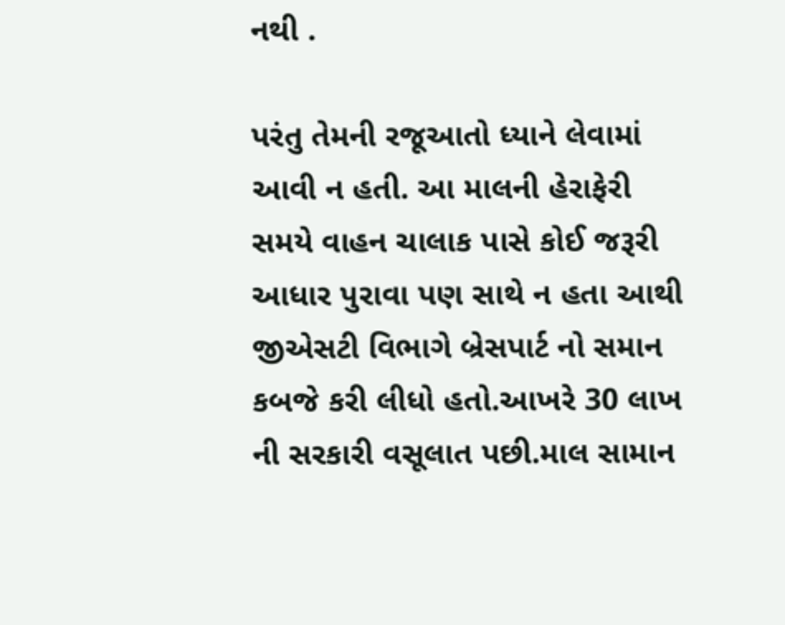નથી .

પરંતુ તેમની રજૂઆતો ધ્યાને લેવામાં આવી ન હતી. આ માલની હેરાફેરી સમયે વાહન ચાલાક પાસે કોઈ જરૂરી આધાર પુરાવા પણ સાથે ન હતા આથી જીએસટી વિભાગે બ્રેસપાર્ટ નો સમાન કબજે કરી લીધો હતો.આખરે 30 લાખ ની સરકારી વસૂલાત પછી.માલ સામાન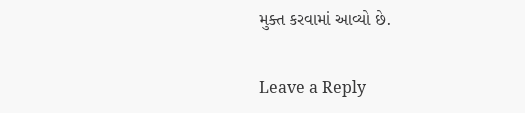મુક્ત કરવામાં આવ્યો છે.

Leave a Reply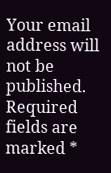Your email address will not be published. Required fields are marked *